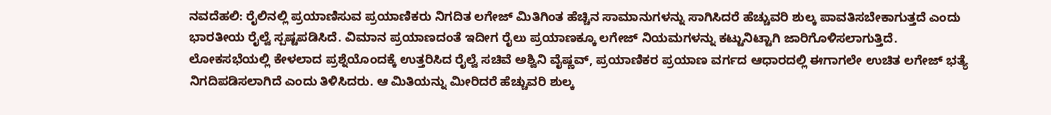ನವದೆಹಲಿ: ರೈಲಿನಲ್ಲಿ ಪ್ರಯಾಣಿಸುವ ಪ್ರಯಾಣಿಕರು ನಿಗದಿತ ಲಗೇಜ್ ಮಿತಿಗಿಂತ ಹೆಚ್ಚಿನ ಸಾಮಾನುಗಳನ್ನು ಸಾಗಿಸಿದರೆ ಹೆಚ್ಚುವರಿ ಶುಲ್ಕ ಪಾವತಿಸಬೇಕಾಗುತ್ತದೆ ಎಂದು ಭಾರತೀಯ ರೈಲ್ವೆ ಸ್ಪಷ್ಟಪಡಿಸಿದೆ. ವಿಮಾನ ಪ್ರಯಾಣದಂತೆ ಇದೀಗ ರೈಲು ಪ್ರಯಾಣಕ್ಕೂ ಲಗೇಜ್ ನಿಯಮಗಳನ್ನು ಕಟ್ಟುನಿಟ್ಟಾಗಿ ಜಾರಿಗೊಳಿಸಲಾಗುತ್ತಿದೆ.
ಲೋಕಸಭೆಯಲ್ಲಿ ಕೇಳಲಾದ ಪ್ರಶ್ನೆಯೊಂದಕ್ಕೆ ಉತ್ತರಿಸಿದ ರೈಲ್ವೆ ಸಚಿವೆ ಅಶ್ವಿನಿ ವೈಷ್ಣವ್, ಪ್ರಯಾಣಿಕರ ಪ್ರಯಾಣ ವರ್ಗದ ಆಧಾರದಲ್ಲಿ ಈಗಾಗಲೇ ಉಚಿತ ಲಗೇಜ್ ಭತ್ಯೆ ನಿಗದಿಪಡಿಸಲಾಗಿದೆ ಎಂದು ತಿಳಿಸಿದರು. ಆ ಮಿತಿಯನ್ನು ಮೀರಿದರೆ ಹೆಚ್ಚುವರಿ ಶುಲ್ಕ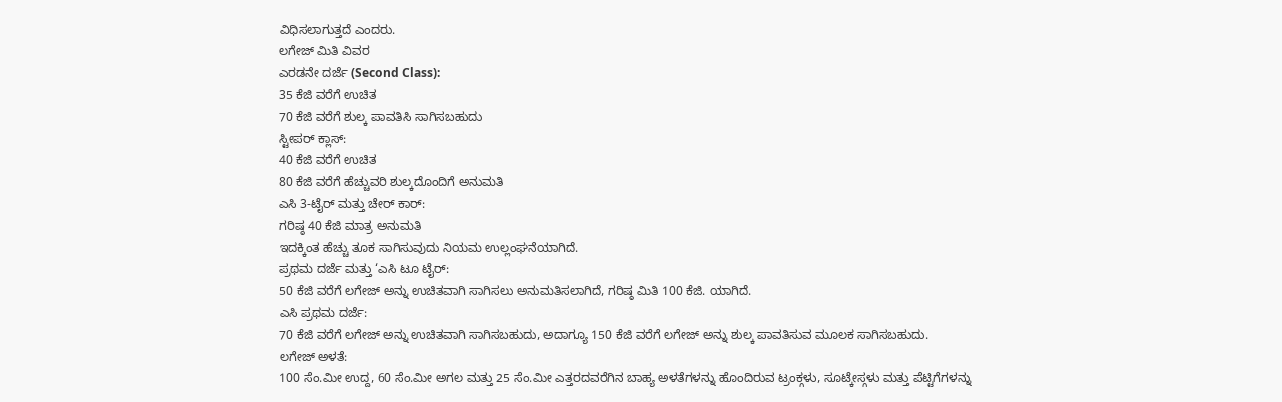ವಿಧಿಸಲಾಗುತ್ತದೆ ಎಂದರು.
ಲಗೇಜ್ ಮಿತಿ ವಿವರ
ಎರಡನೇ ದರ್ಜೆ (Second Class):
35 ಕೆಜಿ ವರೆಗೆ ಉಚಿತ
70 ಕೆಜಿ ವರೆಗೆ ಶುಲ್ಕ ಪಾವತಿಸಿ ಸಾಗಿಸಬಹುದು
ಸ್ಟೀಪರ್ ಕ್ಲಾಸ್:
40 ಕೆಜಿ ವರೆಗೆ ಉಚಿತ
80 ಕೆಜಿ ವರೆಗೆ ಹೆಚ್ಚುವರಿ ಶುಲ್ಕದೊಂದಿಗೆ ಅನುಮತಿ
ಎಸಿ 3-ಟೈರ್ ಮತ್ತು ಚೇರ್ ಕಾರ್:
ಗರಿಷ್ಠ 40 ಕೆಜಿ ಮಾತ್ರ ಅನುಮತಿ
ಇದಕ್ಕಿಂತ ಹೆಚ್ಚು ತೂಕ ಸಾಗಿಸುವುದು ನಿಯಮ ಉಲ್ಲಂಘನೆಯಾಗಿದೆ.
ಪ್ರಥಮ ದರ್ಜೆ ಮತ್ತು ‘ಎಸಿ ಟೂ ಟೈರ್:
50 ಕೆಜಿ ವರೆಗೆ ಲಗೇಜ್ ಅನ್ನು ಉಚಿತವಾಗಿ ಸಾಗಿಸಲು ಅನುಮತಿಸಲಾಗಿದೆ, ಗರಿಷ್ಠ ಮಿತಿ 100 ಕೆಜಿ. ಯಾಗಿದೆ.
ಎಸಿ ಪ್ರಥಮ ದರ್ಜೆ:
70 ಕೆಜಿ ವರೆಗೆ ಲಗೇಜ್ ಅನ್ನು ಉಚಿತವಾಗಿ ಸಾಗಿಸಬಹುದು, ಅದಾಗ್ಯೂ 150 ಕೆಜಿ ವರೆಗೆ ಲಗೇಜ್ ಅನ್ನು ಶುಲ್ಕ ಪಾವತಿಸುವ ಮೂಲಕ ಸಾಗಿಸಬಹುದು.
ಲಗೇಜ್ ಅಳತೆ:
100 ಸೆಂ.ಮೀ ಉದ್ದ, 60 ಸೆಂ.ಮೀ ಅಗಲ ಮತ್ತು 25 ಸೆಂ.ಮೀ ಎತ್ತರದವರೆಗಿನ ಬಾಹ್ಯ ಅಳತೆಗಳನ್ನು ಹೊಂದಿರುವ ಟ್ರಂಕ್ಗಳು, ಸೂಟ್ಕೇಸ್ಗಳು ಮತ್ತು ಪೆಟ್ಟಿಗೆಗಳನ್ನು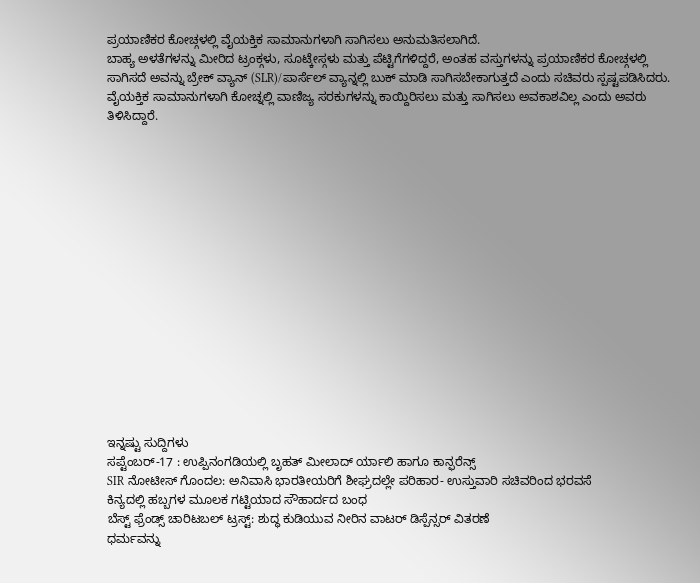ಪ್ರಯಾಣಿಕರ ಕೋಚ್ಗಳಲ್ಲಿ ವೈಯಕ್ತಿಕ ಸಾಮಾನುಗಳಾಗಿ ಸಾಗಿಸಲು ಅನುಮತಿಸಲಾಗಿದೆ.
ಬಾಹ್ಯ ಅಳತೆಗಳನ್ನು ಮೀರಿದ ಟ್ರಂಕ್ಗಳು, ಸೂಟ್ಕೇಸ್ಗಳು ಮತ್ತು ಪೆಟ್ಟಿಗೆಗಳಿದ್ದರೆ, ಅಂತಹ ವಸ್ತುಗಳನ್ನು ಪ್ರಯಾಣಿಕರ ಕೋಚ್ಗಳಲ್ಲಿ ಸಾಗಿಸದೆ ಅವನ್ನು ಬ್ರೇಕ್ ವ್ಯಾನ್ (SLR)/ಪಾರ್ಸೆಲ್ ವ್ಯಾನ್ನಲ್ಲಿ ಬುಕ್ ಮಾಡಿ ಸಾಗಿಸಬೇಕಾಗುತ್ತದೆ ಎಂದು ಸಚಿವರು ಸ್ಪಷ್ಟಪಡಿಸಿದರು. ವೈಯಕ್ತಿಕ ಸಾಮಾನುಗಳಾಗಿ ಕೋಚ್ನಲ್ಲಿ ವಾಣಿಜ್ಯ ಸರಕುಗಳನ್ನು ಕಾಯ್ದಿರಿಸಲು ಮತ್ತು ಸಾಗಿಸಲು ಅವಕಾಶವಿಲ್ಲ ಎಂದು ಅವರು ತಿಳಿಸಿದ್ದಾರೆ.
















ಇನ್ನಷ್ಟು ಸುದ್ದಿಗಳು
ಸಪ್ಟೆಂಬರ್-17 : ಉಪ್ಪಿನಂಗಡಿಯಲ್ಲಿ ಬೃಹತ್ ಮೀಲಾದ್ ರ್ಯಾಲಿ ಹಾಗೂ ಕಾನ್ಫರೆನ್ಸ್
SIR ನೋಟೀಸ್ ಗೊಂದಲ: ಅನಿವಾಸಿ ಭಾರತೀಯರಿಗೆ ಶೀಘ್ರದಲ್ಲೇ ಪರಿಹಾರ- ಉಸ್ತುವಾರಿ ಸಚಿವರಿಂದ ಭರವಸೆ
ಕಿನ್ಯದಲ್ಲಿ ಹಬ್ಬಗಳ ಮೂಲಕ ಗಟ್ಟಿಯಾದ ಸೌಹಾರ್ದದ ಬಂಧ
ಬೆಸ್ಟ್ ಫ್ರೆಂಡ್ಸ್ ಚಾರಿಟಬಲ್ ಟ್ರಸ್ಟ್: ಶುದ್ಧ ಕುಡಿಯುವ ನೀರಿನ ವಾಟರ್ ಡಿಸ್ಪೆನ್ಸರ್ ವಿತರಣೆ
ಧರ್ಮವನ್ನು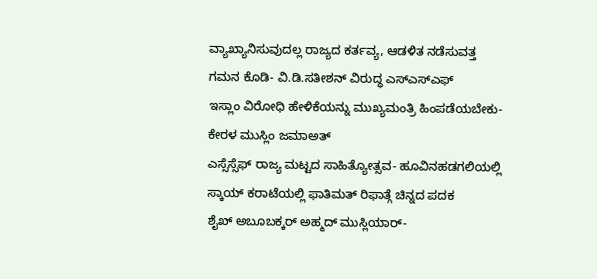ವ್ಯಾಖ್ಯಾನಿಸುವುದಲ್ಲ ರಾಜ್ಯದ ಕರ್ತವ್ಯ, ಆಡಳಿತ ನಡೆಸುವತ್ತ ಗಮನ ಕೊಡಿ- ವಿ.ಡಿ.ಸತೀಶನ್ ವಿರುದ್ಧ ಎಸ್ಎಸ್ಎಫ್
ಇಸ್ಲಾಂ ವಿರೋಧಿ ಹೇಳಿಕೆಯನ್ನು ಮುಖ್ಯಮಂತ್ರಿ ಹಿಂಪಡೆಯಬೇಕು- ಕೇರಳ ಮುಸ್ಲಿಂ ಜಮಾಅತ್
ಎಸ್ಸೆಸ್ಸೆಫ್ ರಾಜ್ಯ ಮಟ್ಟದ ಸಾಹಿತ್ಯೋತ್ಸವ- ಹೂವಿನಹಡಗಲಿಯಲ್ಲಿ
ಸ್ಕಾಯ್ ಕರಾಟೆಯಲ್ಲಿ ಫಾತಿಮತ್ ರಿಫಾತ್ಗೆ ಚಿನ್ನದ ಪದಕ
ಶೈಖ್ ಅಬೂಬಕ್ಕರ್ ಅಹ್ಮದ್ ಮುಸ್ಲಿಯಾರ್-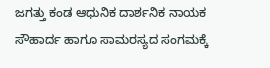ಜಗತ್ತು ಕಂಡ ಆಧುನಿಕ ದಾರ್ಶನಿಕ ನಾಯಕ
ಸೌಹಾರ್ದ ಹಾಗೂ ಸಾಮರಸ್ಯದ ಸಂಗಮಕ್ಕೆ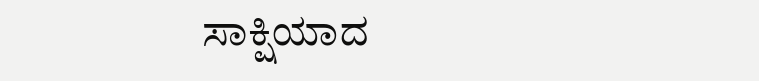ಸಾಕ್ಷಿಯಾದ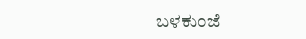ಬಳಕುಂಜೆ